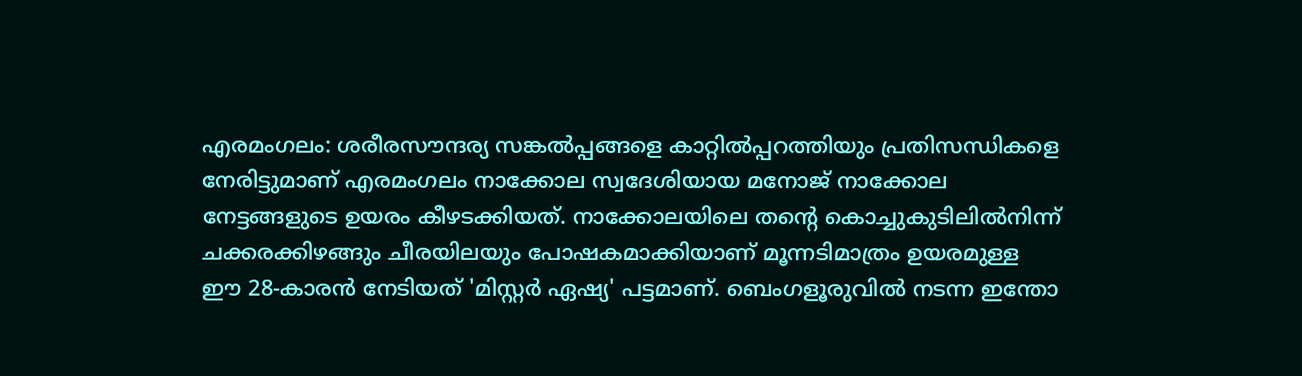എരമംഗലം: ശരീരസൗന്ദര്യ സങ്കൽപ്പങ്ങളെ കാറ്റിൽപ്പറത്തിയും പ്രതിസന്ധികളെ നേരിട്ടുമാണ് എരമംഗലം നാക്കോല സ്വദേശിയായ മനോജ് നാക്കോല നേട്ടങ്ങളുടെ ഉയരം കീഴടക്കിയത്. നാക്കോലയിലെ തന്റെ കൊച്ചുകുടിലിൽനിന്ന് ചക്കരക്കിഴങ്ങും ചീരയിലയും പോഷകമാക്കിയാണ് മൂന്നടിമാത്രം ഉയരമുള്ള ഈ 28-കാരൻ നേടിയത് 'മിസ്റ്റർ ഏഷ്യ' പട്ടമാണ്. ബെംഗളൂരുവിൽ നടന്ന ഇന്തോ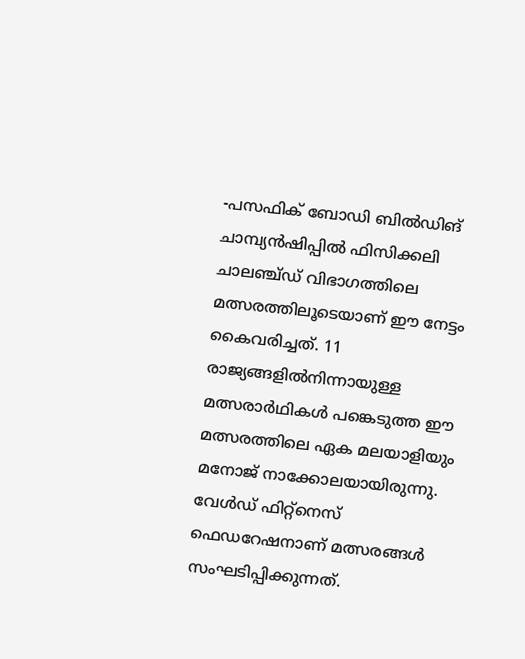-പസഫിക് ബോഡി ബിൽഡിങ് ചാമ്പ്യൻഷിപ്പിൽ ഫിസിക്കലി ചാലഞ്ച്ഡ് വിഭാഗത്തിലെ മത്സരത്തിലൂടെയാണ് ഈ നേട്ടം കൈവരിച്ചത്. 11 രാജ്യങ്ങളിൽനിന്നായുള്ള മത്സരാർഥികൾ പങ്കെടുത്ത ഈ മത്സരത്തിലെ ഏക മലയാളിയും മനോജ് നാക്കോലയായിരുന്നു. വേൾഡ് ഫിറ്റ്നെസ് ഫെഡറേഷനാണ് മത്സരങ്ങൾ സംഘടിപ്പിക്കുന്നത്.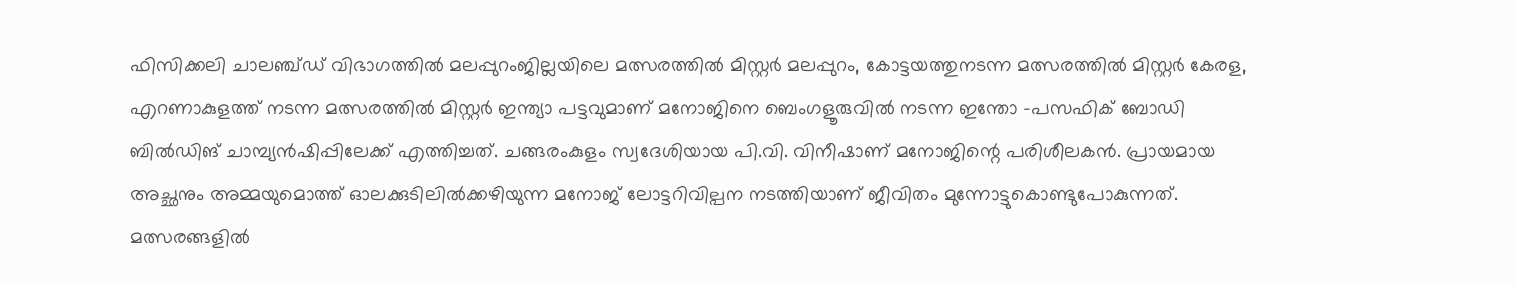ഫിസിക്കലി ചാലഞ്ച്ഡ് വിഭാഗത്തിൽ മലപ്പുറംജില്ലയിലെ മത്സരത്തിൽ മിസ്റ്റർ മലപ്പുറം, കോട്ടയത്തുനടന്ന മത്സരത്തിൽ മിസ്റ്റർ കേരള, എറണാകുളത്ത് നടന്ന മത്സരത്തിൽ മിസ്റ്റർ ഇന്ത്യാ പട്ടവുമാണ് മനോജിനെ ബെംഗളൂരുവിൽ നടന്ന ഇന്തോ -പസഫിക് ബോഡി ബിൽഡിങ് ചാമ്പ്യൻഷിപ്പിലേക്ക് എത്തിച്ചത്. ചങ്ങരംകുളം സ്വദേശിയായ പി.വി. വിനീഷാണ് മനോജിന്റെ പരിശീലകൻ. പ്രായമായ അച്ഛനും അമ്മയുമൊത്ത് ഓലക്കുടിലിൽക്കഴിയുന്ന മനോജ് ലോട്ടറിവില്പന നടത്തിയാണ് ജീവിതം മുന്നോട്ടുകൊണ്ടുപോകുന്നത്. മത്സരങ്ങളിൽ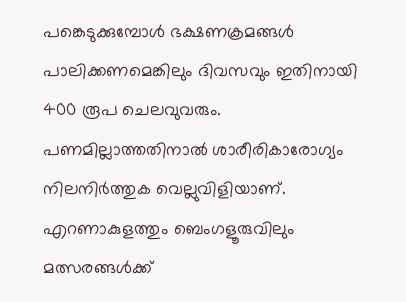പങ്കെടുക്കുമ്പോൾ ഭക്ഷണക്രമങ്ങൾ പാലിക്കണമെങ്കിലും ദിവസവും ഇതിനായി 400 രൂപ ചെലവുവരും. പണമില്ലാത്തതിനാൽ ശാരീരികാരോഗ്യം നിലനിർത്തുക വെല്ലുവിളിയാണ്. എറണാകുളത്തും ബെംഗളൂരുവിലും മത്സരങ്ങൾക്ക്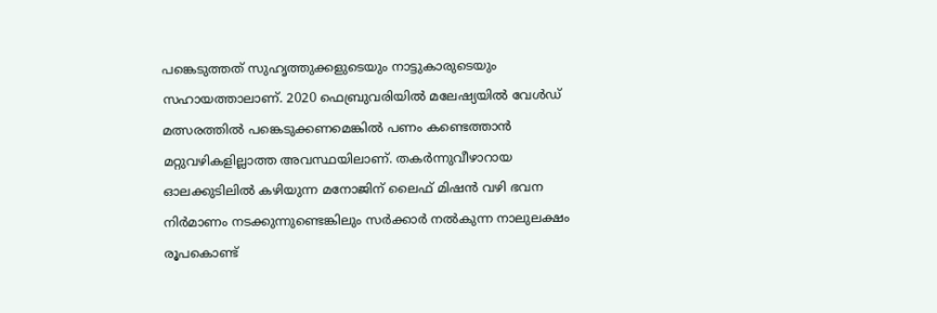പങ്കെടുത്തത് സുഹൃത്തുക്കളുടെയും നാട്ടുകാരുടെയും സഹായത്താലാണ്. 2020 ഫെബ്രുവരിയിൽ മലേഷ്യയിൽ വേൾഡ് മത്സരത്തിൽ പങ്കെടുക്കണമെങ്കിൽ പണം കണ്ടെത്താൻ മറ്റുവഴികളില്ലാത്ത അവസ്ഥയിലാണ്. തകർന്നുവീഴാറായ ഓലക്കുടിലിൽ കഴിയുന്ന മനോജിന് ലൈഫ് മിഷൻ വഴി ഭവന നിർമാണം നടക്കുന്നുണ്ടെങ്കിലും സർക്കാർ നൽകുന്ന നാലുലക്ഷം രൂപകൊണ്ട്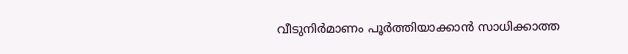വീടുനിർമാണം പൂർത്തിയാക്കാൻ സാധിക്കാത്ത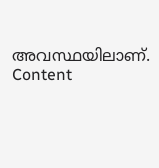അവസ്ഥയിലാണ്. Content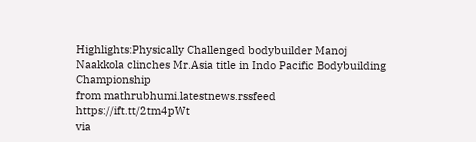Highlights:Physically Challenged bodybuilder Manoj Naakkola clinches Mr.Asia title in Indo Pacific Bodybuilding Championship
from mathrubhumi.latestnews.rssfeed https://ift.tt/2tm4pWt
via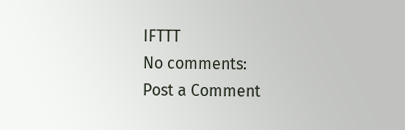IFTTT
No comments:
Post a Comment